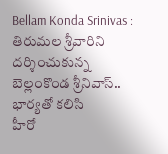Bellam Konda Srinivas : తిరుమల శ్రీవారిని దర్శించుకున్న బెల్లంకొండ శ్రీనివాస్.. భార్యతో కలిసి
హీరో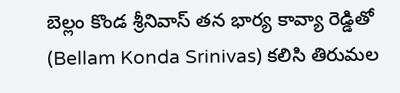బెల్లం కొండ శ్రీనివాస్ తన భార్య కావ్యా రెడ్డితో (Bellam Konda Srinivas) కలిసి తిరుమల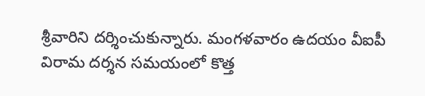శ్రీవారిని దర్శించుకున్నారు. మంగళవారం ఉదయం వీఐపీ విరామ దర్శన సమయంలో కొత్త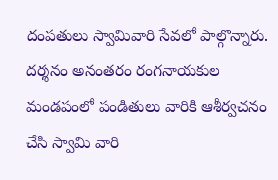దంపతులు స్వామివారి సేవలో పాల్గొన్నారు. దర్శనం అనంతరం రంగనాయకుల మండపంలో పండితులు వారికి ఆశీర్వచనం చేసి స్వామి వారి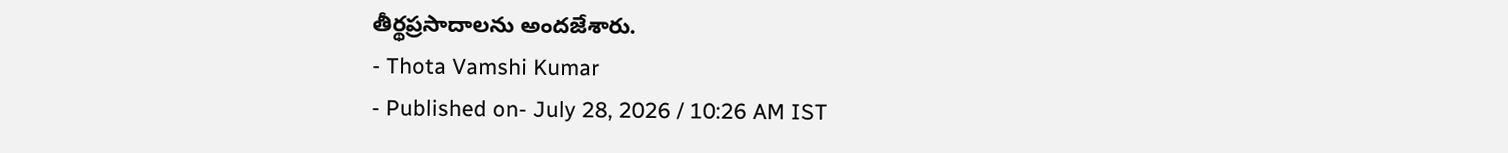తీర్థప్రసాదాలను అందజేశారు.
- Thota Vamshi Kumar
- Published on- July 28, 2026 / 10:26 AM IST